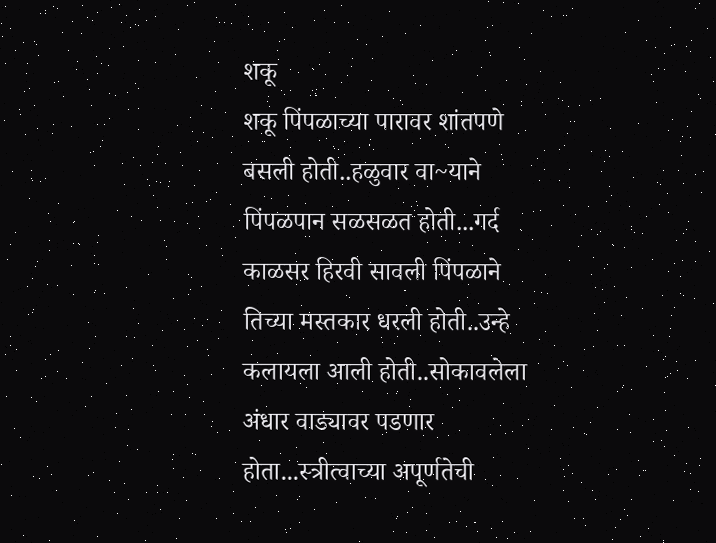शकू
शकू पिंपळाच्या पारावर शांतपणे बसली होती..हळुवार वा~याने पिंपळपान सळसळत होती...गर्द काळसर हिरवी सावली पिंपळाने तिच्या मस्तकार धरली होती..उन्हे कलायला आली होती..सोकावलेला अंधार वाड्यावर पडणार होता...स्त्रीत्वाच्या अपूर्णतेची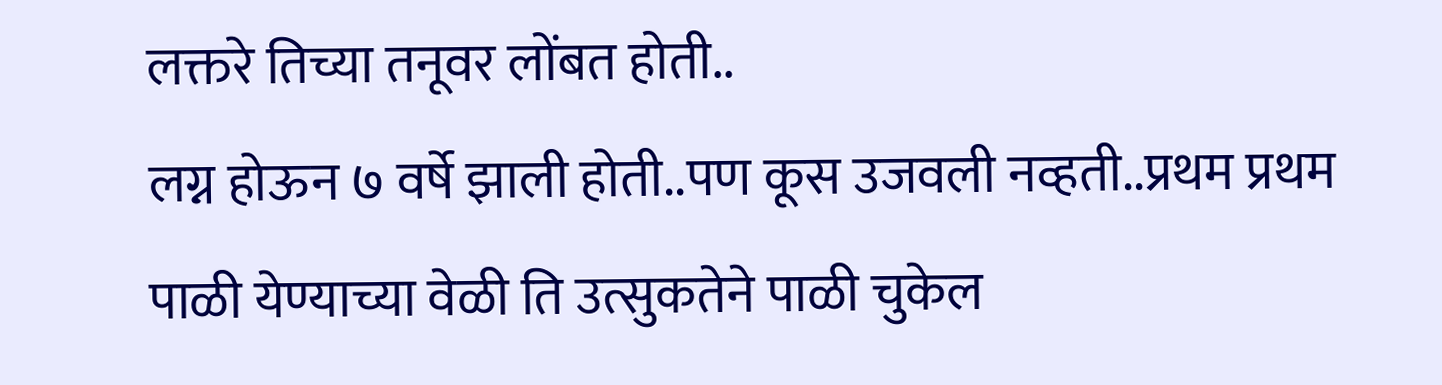लक्तरे तिच्या तनूवर लोंबत होती..
लग्न होऊन ७ वर्षे झाली होती..पण कूस उजवली नव्हती..प्रथम प्रथम पाळी येण्याच्या वेळी ति उत्सुकतेने पाळी चुकेल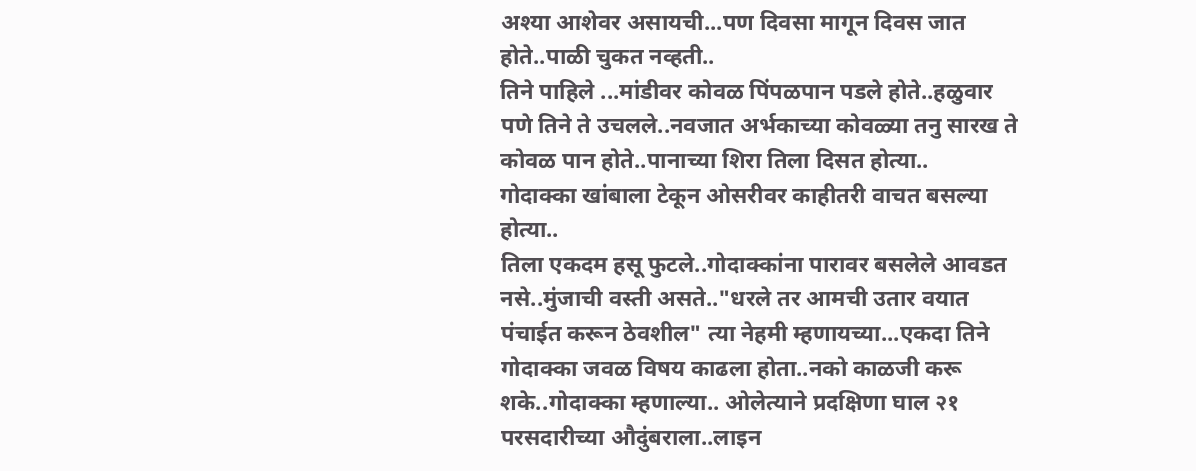अश्या आशेवर असायची...पण दिवसा मागून दिवस जात होते..पाळी चुकत नव्हती..
तिने पाहिले ...मांडीवर कोवळ पिंपळपान पडले होते..हळुवार पणे तिने ते उचलले..नवजात अर्भकाच्या कोवळ्या तनु सारख ते कोवळ पान होते..पानाच्या शिरा तिला दिसत होत्या..
गोदाक्का खांबाला टेकून ओसरीवर काहीतरी वाचत बसल्या होत्या..
तिला एकदम हसू फुटले..गोदाक्कांना पारावर बसलेले आवडत नसे..मुंजाची वस्ती असते.."धरले तर आमची उतार वयात पंचाईत करून ठेवशील" त्या नेहमी म्हणायच्या...एकदा तिने गोदाक्का जवळ विषय काढला होता..नको काळजी करू शके..गोदाक्का म्हणाल्या.. ओलेत्याने प्रदक्षिणा घाल २१ परसदारीच्या औदुंबराला..लाइन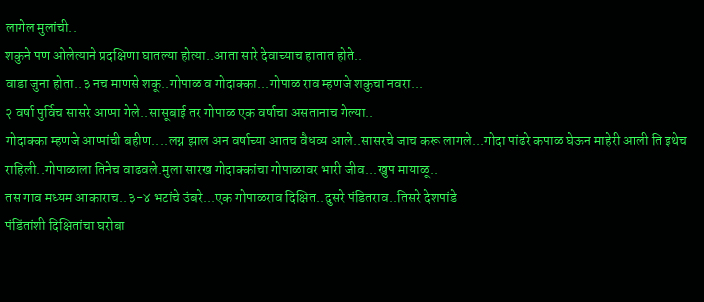लागेल मुलांची..
शकुने पण ओलेत्याने प्रदक्षिणा घातल्या होत्या..आता सारे देवाच्याच हातात होते..
वाडा जुना होता..३ नच माणसे शकू..गोपाळ व गोदाक्का...गोपाळ राव म्हणजे शकुचा नवरा...
२ वर्षा पुर्विच सासरे आप्पा गेले..सासूबाई तर गोपाळ एक वर्षाचा असतानाच गेल्या..
गोदाक्का म्हणजे आप्पांची बहीण....लग्न झाल अन वर्षाच्या आतच वैधव्य आले..सासरचे जाच करू लागले...गोदा पांढरे कपाळ घेऊन माहेरी आली ति इथेच राहिली..गोपाळाला तिनेच वाढवले.मुला सारख गोदाक्कांचा गोपाळावर भारी जीव...खुप मायाळू..
तस गाव मध्यम आकाराच..३-४ भटांचे उंबरे...एक गोपाळराव दिक्षित..दुसरे पंडितराव..तिसरे देशपांडे
पंडिंतांशी दिक्षितांचा घरोबा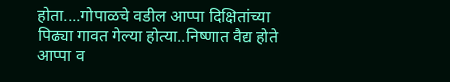होता....गोपाळचे वडील आप्पा दिक्षितांच्या पिढ्या गावत गेल्या होत्या..निष्णात वैद्य होते आप्पा व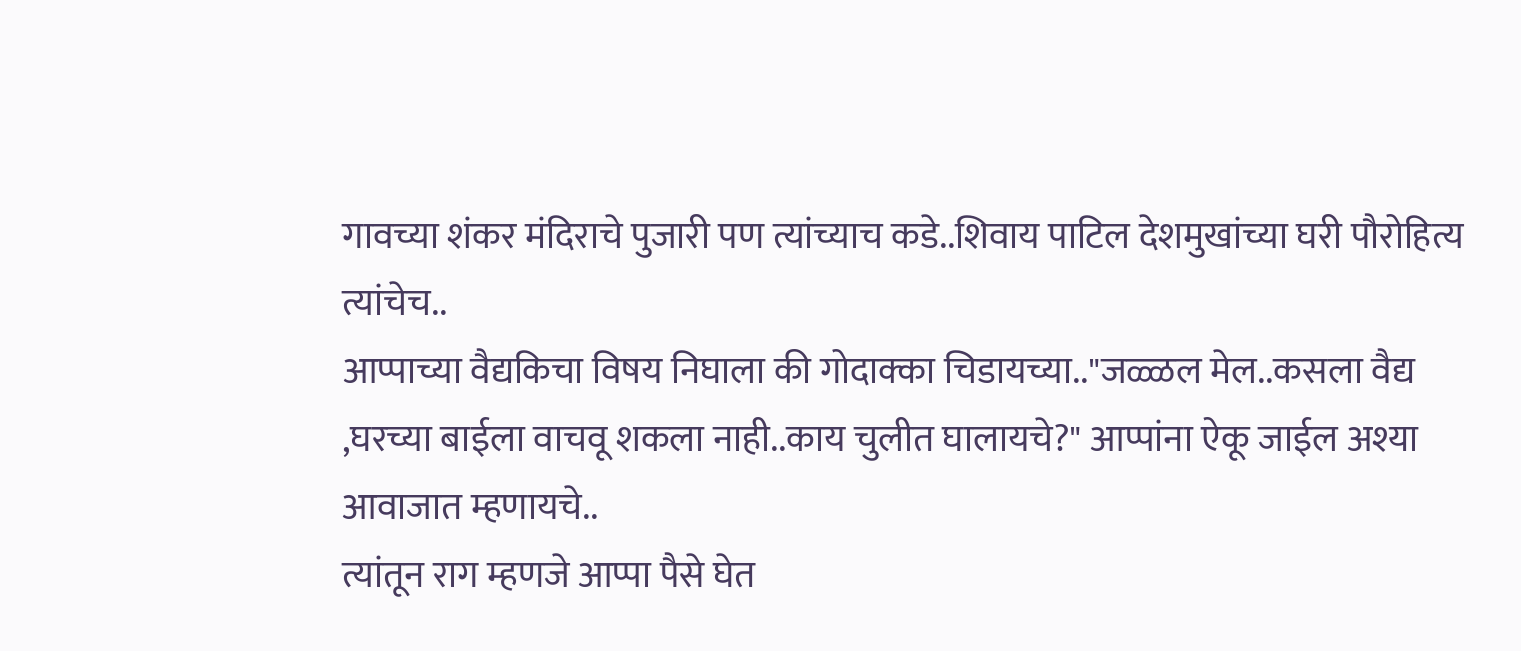गावच्या शंकर मंदिराचे पुजारी पण त्यांच्याच कडे..शिवाय पाटिल देशमुखांच्या घरी पौरोहित्य त्यांचेच..
आप्पाच्या वैद्यकिचा विषय निघाला की गोदाक्का चिडायच्या.."जळ्ळल मेल..कसला वैद्य ,घरच्या बाईला वाचवू शकला नाही..काय चुलीत घालायचे?" आप्पांना ऐकू जाईल अश्या आवाजात म्हणायचे..
त्यांतून राग म्हणजे आप्पा पैसे घेत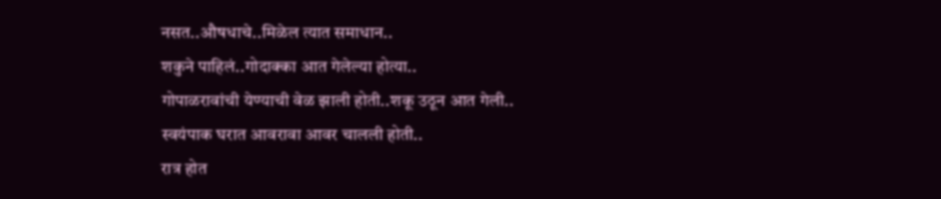नसत..औषधाचे..मिळेल त्यात समाधान..
शकुने पाहिलं..गोदाक्का आत गेलेल्या होत्या..
गोपाळरावांची येण्याची वेळ झाली होती..शकू उठून आत गेली..
स्वयंपाक घरात आवरावा आवर चालली होती..
रात्र होत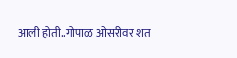आली होती..गोपाळ ओसरीवर शत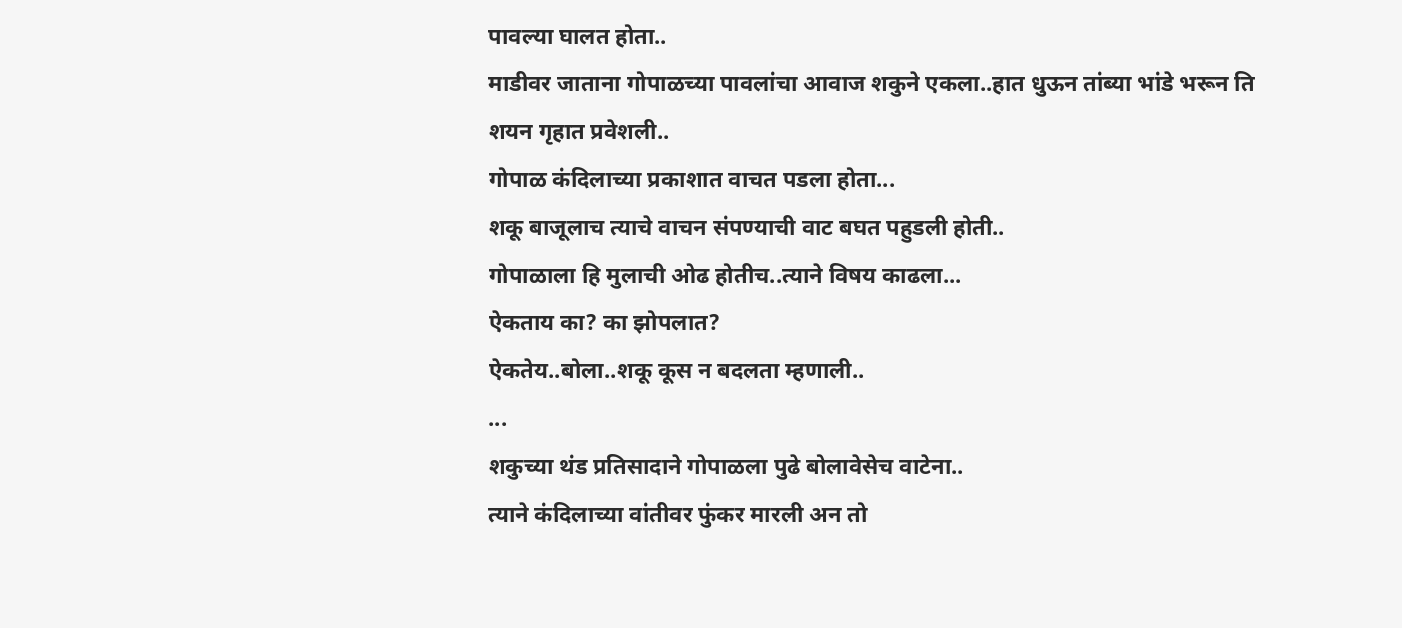पावल्या घालत होता..
माडीवर जाताना गोपाळच्या पावलांचा आवाज शकुने एकला..हात धुऊन तांब्या भांडे भरून ति शयन गृहात प्रवेशली..
गोपाळ कंदिलाच्या प्रकाशात वाचत पडला होता...
शकू बाजूलाच त्याचे वाचन संपण्याची वाट बघत पहुडली होती..
गोपाळाला हि मुलाची ओढ होतीच..त्याने विषय काढला...
ऐकताय का? का झोपलात?
ऐकतेय..बोला..शकू कूस न बदलता म्हणाली..
...
शकुच्या थंड प्रतिसादाने गोपाळला पुढे बोलावेसेच वाटेना..
त्याने कंदिलाच्या वांतीवर फुंकर मारली अन तो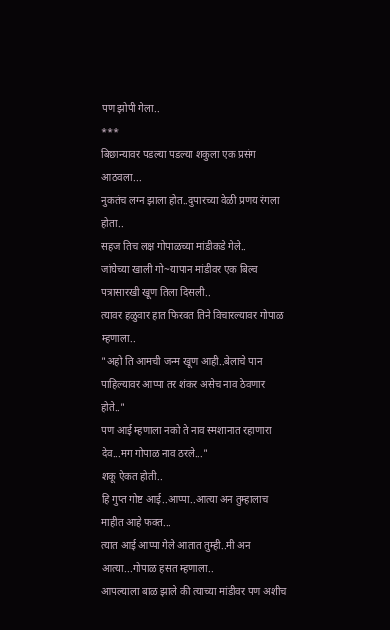पण झोपी गेला..
***
बिछान्यावर पडल्या पडल्या शकुला एक प्रसंग आठवला...
नुकतंच लग्न झाला होत..दुपारच्या वेळी प्रणय रंगला होता..
सहज तिच लक्ष गोपाळच्या मांडीकडे गेले..
जांघेच्या खाली गो~यापान मांडीवर एक बिल्व पत्रासारखी खूण तिला दिसली..
त्यावर हळुवार हात फिरवत तिने विचारल्यावर गोपाळ म्हणाला..
"अहो ति आमची जन्म खूण आही..बेलाचे पान पाहिल्यावर आप्पा तर शंकर असेच नाव ठेवणार होते.."
पण आई म्हणाला नको ते नाव स्मशानात रहाणारा देव...मग गोपाळ नाव ठरले..."
शकू ऐकत होती..
हि गुप्त गोष्ट आई..आप्पा..आत्या अन तुम्हालाच माहीत आहे फक्त...
त्यात आई आप्पा गेले आतात तुम्ही..मी अन आत्या...गोपाळ हसत म्हणाला..
आपल्याला बाळ झाले की त्याच्या मांडीवर पण अशीच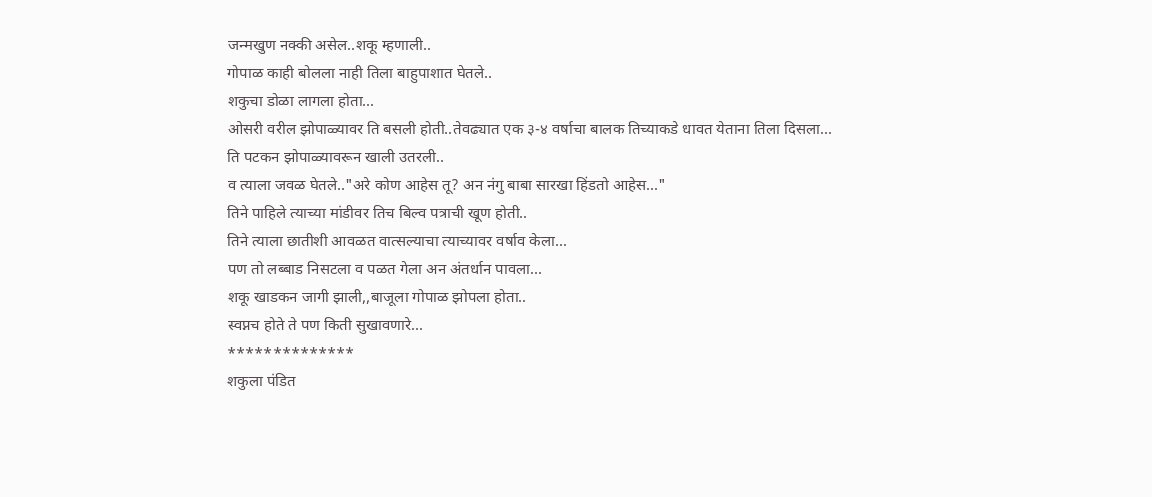जन्मखुण नक्की असेल..शकू म्हणाली..
गोपाळ काही बोलला नाही तिला बाहुपाशात घेतले..
शकुचा डोळा लागला होता...
ओसरी वरील झोपाळ्यावर ति बसली होती..तेवढ्यात एक ३-४ वर्षाचा बालक तिच्याकडे धावत येताना तिला दिसला...
ति पटकन झोपाळ्यावरून खाली उतरली..
व त्याला जवळ घेतले.."अरे कोण आहेस तू? अन नंगु बाबा सारखा हिंडतो आहेस..."
तिने पाहिले त्याच्या मांडीवर तिच बिल्व पत्राची खूण होती..
तिने त्याला छातीशी आवळत वात्सल्याचा त्याच्यावर वर्षाव केला...
पण तो लब्बाड निसटला व पळत गेला अन अंतर्धान पावला...
शकू खाडकन जागी झाली,,बाजूला गोपाळ झोपला होता..
स्वप्नच होते ते पण किती सुखावणारे...
**************
शकुला पंडित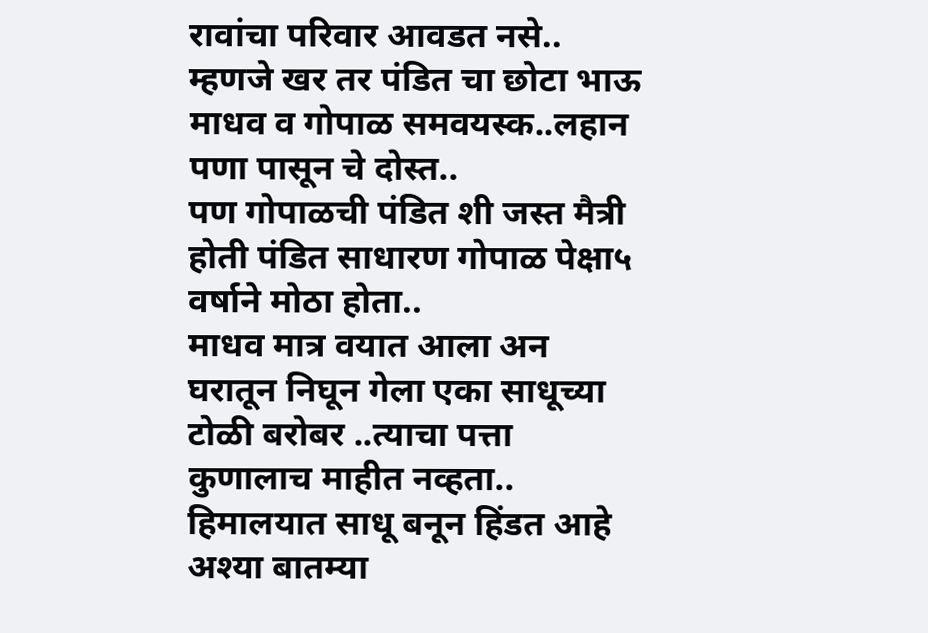रावांचा परिवार आवडत नसे..
म्हणजे खर तर पंडित चा छोटा भाऊ माधव व गोपाळ समवयस्क..लहान पणा पासून चे दोस्त..
पण गोपाळची पंडित शी जस्त मैत्री होती पंडित साधारण गोपाळ पेक्षा५ वर्षाने मोठा होता..
माधव मात्र वयात आला अन घरातून निघून गेला एका साधूच्या टोळी बरोबर ..त्याचा पत्ता कुणालाच माहीत नव्हता..
हिमालयात साधू बनून हिंडत आहे अश्या बातम्या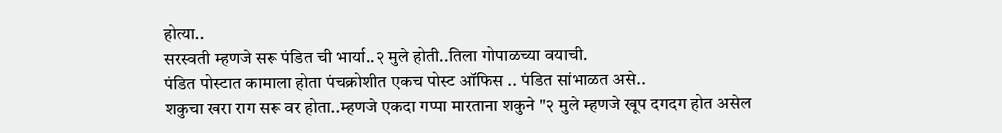होत्या..
सरस्वती म्हणजे सरू पंडित ची भार्या..२ मुले होती..तिला गोपाळच्या वयाची.
पंडित पोस्टात कामाला होता पंचक्रोशीत एकच पोस्ट ऑफिस .. पंडित सांभाळत असे..
शकुचा खरा राग सरू वर होता..म्हणजे एकदा गप्पा मारताना शकुने "२ मुले म्हणजे खूप दगदग होत असेल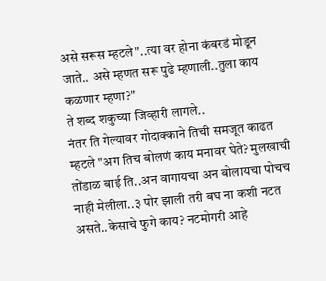असे सरूस म्हटले"..त्या वर होना कंबरडं मोडून जाते.. असे म्हणत सरू पुढे म्हणाली..तुला काय कळणार म्हणा?"
ते शब्द शकुच्या जिव्हारी लागले..
नंतर ति गेल्यावर गोदाक्काने तिची समजूत काढत म्हटले "अग तिच बोलणं काय मनावर घेते? मुलखाची तोंडाळ बाई ति..अन वागायचा अन बोलायचा पोचच नाही मेलीला..३ पोर झाली तरी बघ ना कशी नटत असते..केसाचे फुगे काय? नटमोगरी आहे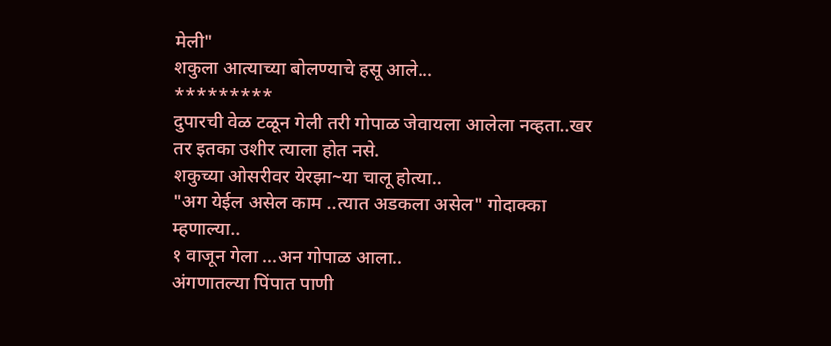मेली"
शकुला आत्याच्या बोलण्याचे हसू आले...
*********
दुपारची वेळ टळून गेली तरी गोपाळ जेवायला आलेला नव्हता..खर तर इतका उशीर त्याला होत नसे.
शकुच्या ओसरीवर येरझा~या चालू होत्या..
"अग येईल असेल काम ..त्यात अडकला असेल" गोदाक्का म्हणाल्या..
१ वाजून गेला ...अन गोपाळ आला..
अंगणातल्या पिंपात पाणी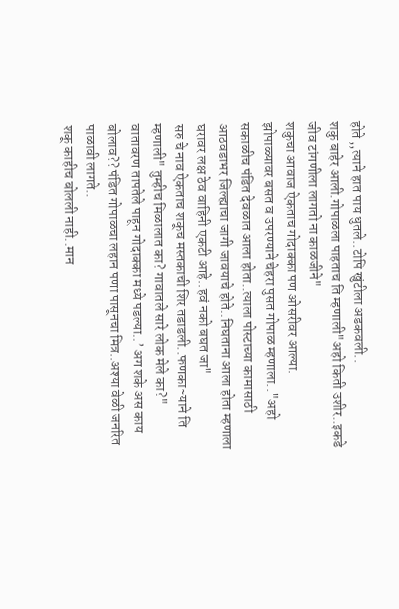होते ,,त्याने हात पाय धुतले..टोपि खुंटीला अडकवली..
शकु बाहेर आली.गोपाळला पाहताच ति म्हणाली"अहो किती उशीर..इकडे जीव टांगणीला लागतो ना काळजीने"
शकुचा आवाज ऐकताच गोदाक्का पण ओसरीवर आल्या.
झोपाळ्यावर बसत व उपरण्याने चेहरा पुसत गोपाळ म्हणाला.."अहो सकाळीच पंडित देवळात आला होता..त्याला पोस्टाच्या कामासाठी आठवडाभर जिल्ह्याचा जागी जावयाचे होते..निघताना आला होता म्हणाला घरावर लक्ष ठेव वाहिनी एकटी आहे..हवं नको बघत जा"
सरु चे नाव ऐकताच शकूच मस्तकाची शिर तडाडली..फणका~याने ति म्हणाली" तुम्हीच मिळालात का? गावातले सारे लोक मेले का?"
वातावरण तापतेले पाहून गोदाक्का मध्ये पडल्या..’ अग शके अस काय बोलाव?? पंडित गोपाळचा लहान पणा पासूनचा मित्र..अश्या वेळी जनरित पाळावी लागते..
शकू काहीच बोलली नाही..मान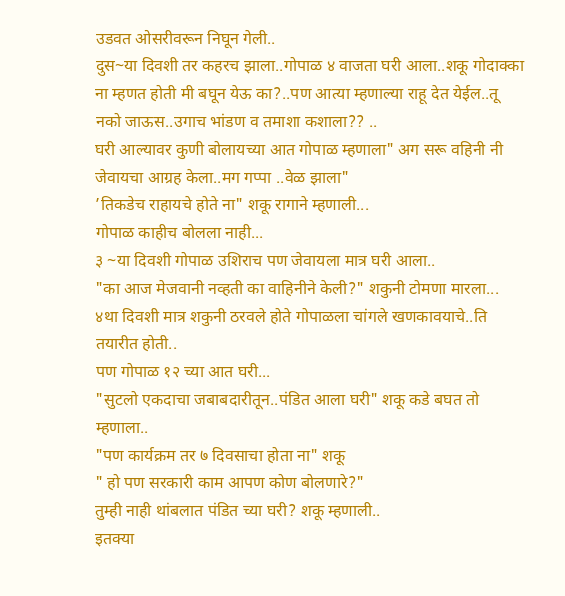उडवत ओसरीवरून निघून गेली..
दुस~या दिवशी तर कहरच झाला..गोपाळ ४ वाजता घरी आला..शकू गोदाक्का ना म्हणत होती मी बघून येऊ का?..पण आत्या म्हणाल्या राहू देत येईल..तू नको जाऊस..उगाच भांडण व तमाशा कशाला?? ..
घरी आल्यावर कुणी बोलायच्या आत गोपाळ म्हणाला" अग सरू वहिनी नी जेवायचा आग्रह केला..मग गप्पा ..वेळ झाला"
’तिकडेच राहायचे होते ना" शकू रागाने म्हणाली...
गोपाळ काहीच बोलला नाही...
३ ~या दिवशी गोपाळ उशिराच पण जेवायला मात्र घरी आला..
"का आज मेजवानी नव्हती का वाहिनीने केली?" शकुनी टोमणा मारला...
४था दिवशी मात्र शकुनी ठरवले होते गोपाळला चांगले खणकावयाचे..ति तयारीत होती..
पण गोपाळ १२ च्या आत घरी...
"सुटलो एकदाचा जबाबदारीतून..पंडित आला घरी" शकू कडे बघत तो म्हणाला..
"पण कार्यक्रम तर ७ दिवसाचा होता ना" शकू
" हो पण सरकारी काम आपण कोण बोलणारे?"
तुम्ही नाही थांबलात पंडित च्या घरी? शकू म्हणाली..
इतक्या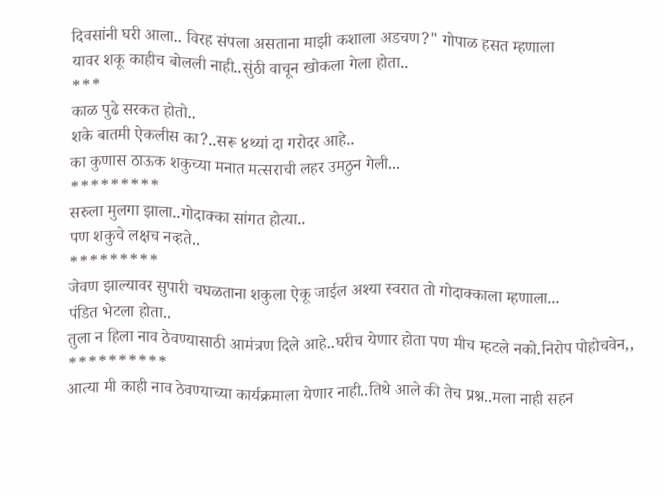दिवसांनी घरी आला.. विरह संपला असताना माझी कशाला अडचण?" गोपाळ हसत म्हणाला
यावर शकू काहीच बोलली नाही..सुंठी वाचून खोकला गेला होता..
***
काळ पुढे सरकत होतो..
शके बातमी ऐकलीस का?..सरू ४थ्यां दा गरोदर आहे..
का कुणास ठाऊक शकुच्या मनात मत्सराची लहर उमठुन गेली...
*********
सरुला मुलगा झाला..गोदाक्का सांगत होत्या..
पण शकुचे लक्षच नव्हते..
*********
जेवण झाल्यावर सुपारी चघळताना शकुला ऐकू जाईल अश्या स्वरात तो गोदाक्काला म्हणाला...
पंडित भेटला होता..
तुला न हिला नाव ठेवण्यासाठी आमंत्रण दिले आहे..घरीच येणार होता पण मीच म्हटले नको.निरोप पोहोचवेन,,
**********
आत्या मी काही नाव ठेवण्याच्या कार्यक्रमाला येणार नाही..तिथे आले की तेच प्रश्न..मला नाही सहन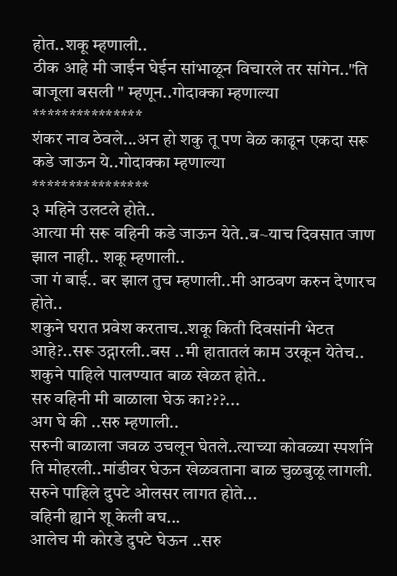होत..शकू म्हणाली..
ठीक आहे मी जाईन घेईन सांभाळून विचारले तर सांगेन.."ति बाजूला बसली " म्हणून..गोदाक्का म्हणाल्या
***************
शंकर नाव ठेवले...अन हो शकु तू पण वेळ काढून एकदा सरू कडे जाऊन ये..गोदाक्का म्हणाल्या
****************
३ महिने उलटले होते..
आत्या मी सरू वहिनी कडे जाऊन येते..ब~याच दिवसात जाण झाल नाही.. शकू म्हणाली..
जा गं बाई.. बर झाल तुच म्हणाली..मी आठवण करुन देणारच होते..
शकुने घरात प्रवेश करताच..शकू किती दिवसांनी भेटत आहे?..सरू उद्गारली..बस ..मी हातातलं काम उरकून येतेच..
शकुने पाहिले पालण्यात बाळ खेळत होते..
सरु वहिनी मी बाळाला घेऊ का???...
अग घे की ..सरु म्हणाली..
सरुनी बाळाला जवळ उचलून घेतले..त्याच्या कोवळ्या स्पर्शाने ति मोहरली..मांडीवर घेऊन खेळवताना बाळ चुळबुळू लागली.
सरुने पाहिले दुपटे ओलसर लागत होते...
वहिनी ह्याने शू केली बघ...
आलेच मी कोरडे दुपटे घेऊन ..सरु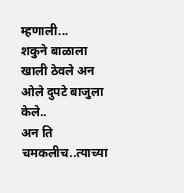म्हणाली...
शकुने बाळाला खाली ठेवले अन ओले दुपटे बाजुला केले..
अन ति चमकलीच..त्याच्या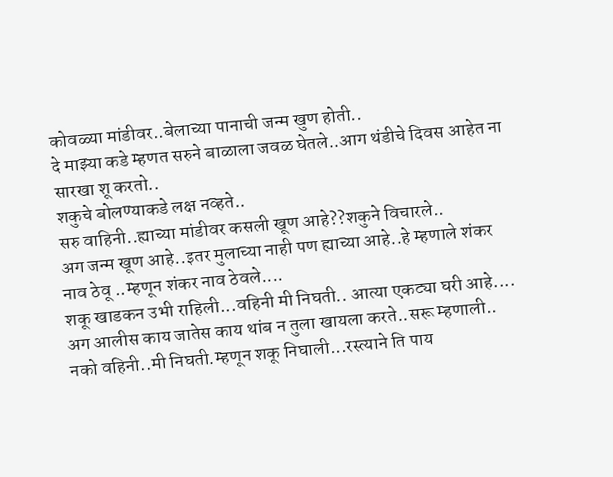कोवळ्या मांडीवर..बेलाच्या पानाची जन्म खुण होती..
दे माझ्या कडे म्हणत सरुने बाळाला जवळ घेतले..आग थंडीचे दिवस आहेत ना सारखा शू करतो..
शकुचे बोलण्याकडे लक्ष नव्हते..
सरु वाहिनी..ह्याच्या मांडीवर कसली खूण आहे??शकुने विचारले..
अग जन्म खूण आहे..इतर मुलाच्या नाही पण ह्याच्या आहे..हे म्हणाले शंकर नाव ठेवू ..म्हणून शंकर नाव ठेवले....
शकू खाडकन उभी राहिली...वहिनी मी निघती.. आत्या एकट्या घरी आहे....
अग आलीस काय जातेस काय थांब न तुला खायला करते..सरू म्हणाली..
नको वहिनी..मी निघती.म्हणून शकू निघाली...रस्त्याने ति पाय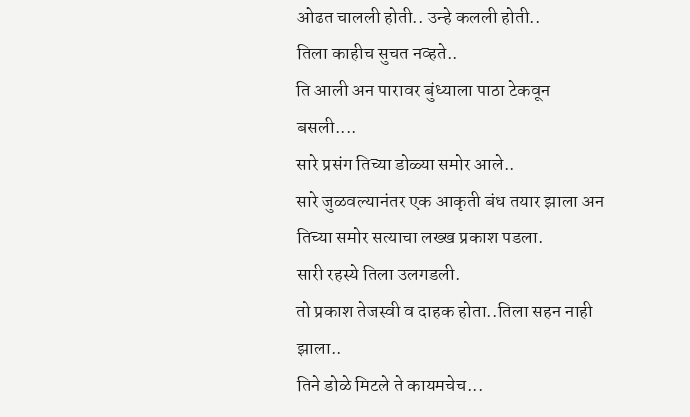ओढत चालली होती.. उन्हे कलली होती..
तिला काहीच सुचत नव्हते..
ति आली अन पारावर बुंध्याला पाठा टेकवून बसली....
सारे प्रसंग तिच्या डोळ्या समोर आले..
सारे जुळवल्यानंतर एक आकृती बंध तयार झाला अन तिच्या समोर सत्याचा लख्ख प्रकाश पडला.
सारी रहस्ये तिला उलगडली.
तो प्रकाश तेजस्वी व दाहक होता..तिला सहन नाही झाला..
तिने डोळे मिटले ते कायमचेच...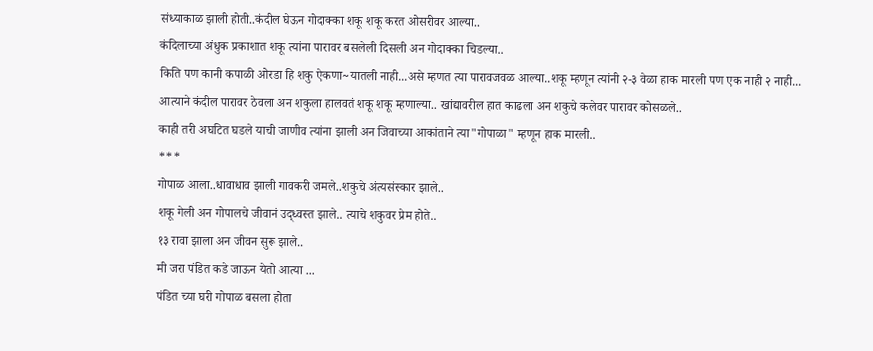संध्याकाळ झाली होती..कंदील घेऊन गोदाक्का शकू शकू करत ओसरीवर आल्या..
कंदिलाच्या अंधुक प्रकाशात शकू त्यांना पारावर बसलेली दिसली अन गोदाक्का चिडल्या..
किति पण कानी कपाळी ओरडा हि शकु ऐकणा~यातली नाही...असे म्हणत त्या पारावजवळ आल्या..शकू म्हणून त्यांनी २-३ वेळा हाक मारली पण एक नाही २ नाही...
आत्याने कंदील पारावर ठेवला अन शकुला हालवतं शकू शकू म्हणाल्या.. खांद्यावरील हात काढला अन शकुचे कलेवर पारावर कोसळले..
काही तरी अघटित घडले याची जाणीव त्यांना झाली अन जिवाच्या आकांताने त्या"गोपाळा" म्हणून हाक मारली..
***
गोपाळ आला..धावाधाव झाली गावकरी जमले..शकुचे अंत्यसंस्कार झाले..
शकू गेली अन गोपालचे जीवानं उद्ध्वस्त झाले.. त्याचे शकुवर प्रेम होते..
१३ रावा झाला अन जीवन सुरू झाले..
मी जरा पंडित कडे जाऊन येतो आत्या ...
पंडित च्या घरी गोपाळ बसला होता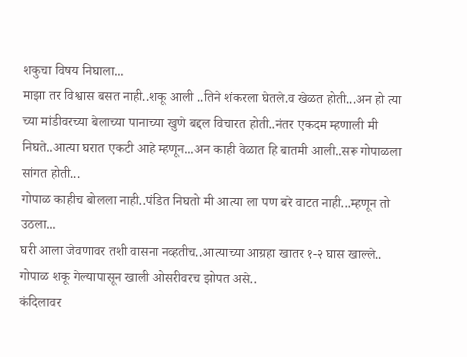शकुचा विषय निघाला...
माझा तर विश्वास बसत नाही..शकू आली ..तिने शंकरला घेतले.व खेळत होती...अन हो त्या च्या मांडीवरच्या बेलाच्या पानाच्या खुणे बद्दल विचारत होती..नंतर एकदम म्हणाली मी निघते..आत्या घरात एकटी आहे म्हणून...अन काही वेळात हि बातमी आली..सरू गोपाळला सांगत होती...
गोपाळ काहीच बोलला नाही..पंडित निघतो मी आत्या ला पण बरे वाटत नाही...म्हणून तो उठला...
घरी आला जेवणावर तशी वासना नव्हतीच..आत्याच्या आग्रहा खातर १-२ घास खाल्ले..
गोपाळ शकू गेल्यापासून खाली ओसरीवरच झोपत असे..
कंदिलावर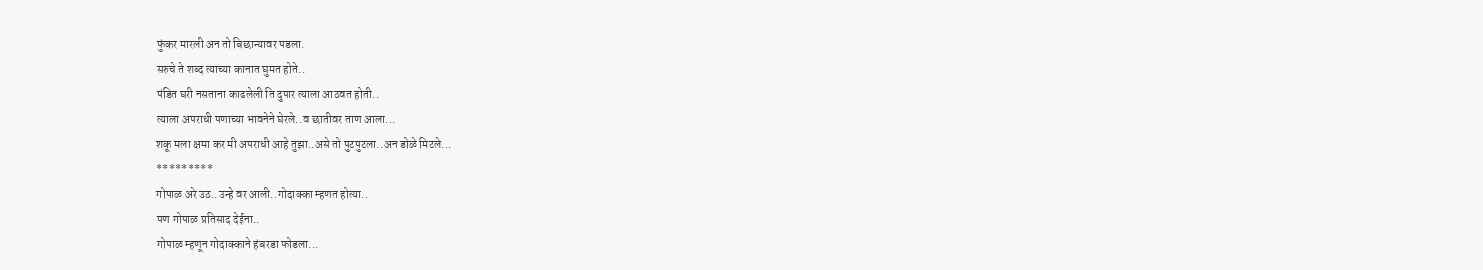फुंकर मारली अन तो बिछान्यावर पडला.
सरुचे ते शब्द त्याच्या कानात घुमत होते..
पंडित घरी नसताना काढलेली ति दुपार त्याला आठवत होती..
त्याला अपराधी पणाच्या भावनेने घेरले..व छातीवर ताण आला...
शकू मला क्षमा कर मी अपराधी आहे तुझा..असे तो पुटपुटला..अन डोळे मिटले...
*********
गोपाळ अरे उठ..उन्हे वर आली..गोदाक्का म्हणत होत्या..
पण गोपाळ प्रतिसाद देईना..
गोपाळ म्हणून गोदाक्काने हंबरडा फोडला...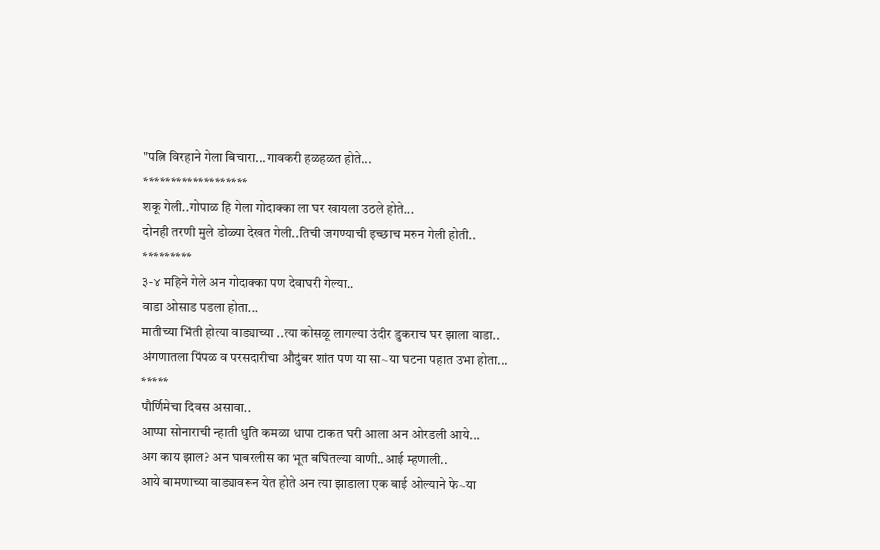"पत्नि विरहाने गेला बिचारा...गावकरी हळहळत होते...
*******************
शकू गेली..गोपाळ हि गेला गोदाक्का ला घर खायला उठले होते...
दोनही तरणी मुले डोळ्या देखत गेली..तिची जगण्याची इच्छाच मरुन गेली होती..
*********
३-४ महिने गेले अन गोदाक्का पण देवाघरी गेल्या..
वाडा ओसाड पडला होता...
मातीच्या भिंती होत्या वाड्याच्या ..त्या कोसळू लागल्या उंदीर डुकराच घर झाला वाडा..
अंगणातला पिंपळ व परसदारीचा औदुंबर शांत पण या सा~या घटना पहात उभा होता...
*****
पौर्णिमेचा दिवस असावा..
आप्पा सोनाराची न्हाती धुति कमळा धापा टाकत घरी आला अन ओरडली आये...
अग काय झाल? अन घाबरलीस का भूत बघितल्या वाणी..आई म्हणाली..
आये बामणाच्या वाड्यावरून येत होते अन त्या झाडाला एक बाई ओल्याने फे~या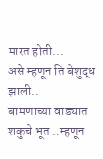मारत होती...
असे म्हणून ति बेशुद्ध झाली..
बामणाच्या वाड्यात शकुचे भूत ..म्हणून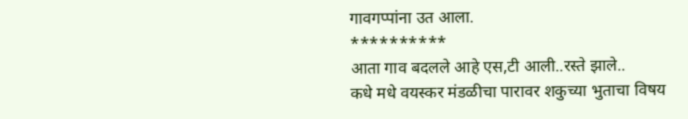गावगप्पांना उत आला.
**********
आता गाव बदलले आहे एस,टी आली..रस्ते झाले..
कधे मधे वयस्कर मंडळीचा पारावर शकुच्या भुताचा विषय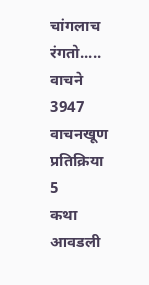चांगलाच रंगतो.....
वाचने
3947
वाचनखूण
प्रतिक्रिया
5
कथा आवडली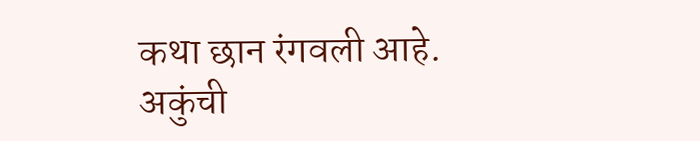कथा छान रंगवली आहे.
अकुंची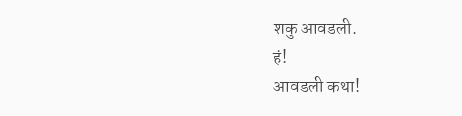शकु आवडली.
हं!
आवडली कथा!